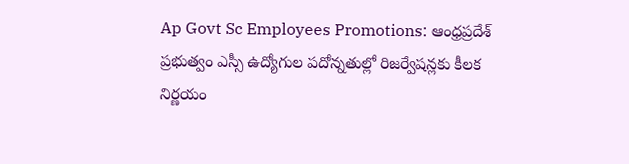Ap Govt Sc Employees Promotions: ఆంధ్రప్రదేశ్ ప్రభుత్వం ఎస్సీ ఉద్యోగుల పదోన్నతుల్లో రిజర్వేషన్లకు కీలక నిర్ణయం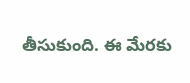తీసుకుంది. ఈ మేరకు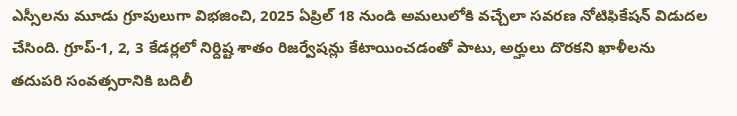ఎస్సీలను మూడు గ్రూపులుగా విభజించి, 2025 ఏప్రిల్ 18 నుండి అమలులోకి వచ్చేలా సవరణ నోటిఫికేషన్ విడుదల చేసింది. గ్రూప్-1, 2, 3 కేడర్లలో నిర్దిష్ట శాతం రిజర్వేషన్లు కేటాయించడంతో పాటు, అర్హులు దొరకని ఖాళీలను తదుపరి సంవత్సరానికి బదిలీ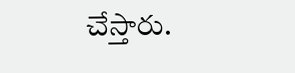చేస్తారు.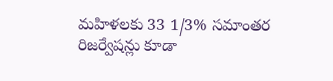మహిళలకు 33 1/3% సమాంతర రిజర్వేషన్లు కూడా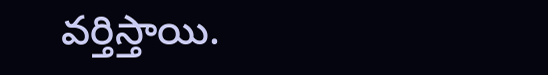వర్తిస్తాయి.